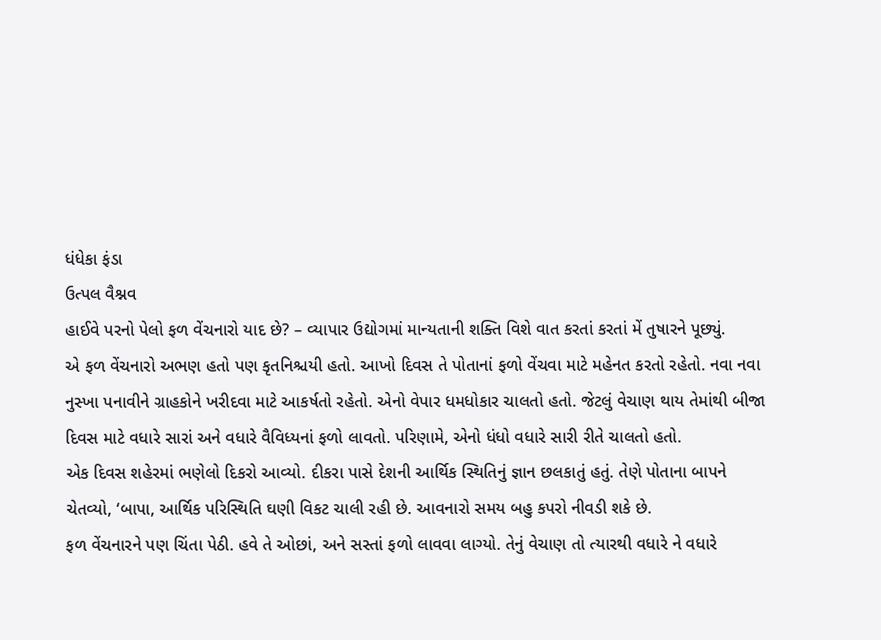ધંધેકા ફંડા
ઉત્પલ વૈશ્નવ
હાઈવે પરનો પેલો ફળ વેંચનારો યાદ છે? – વ્યાપાર ઉદ્યોગમાં માન્યતાની શક્તિ વિશે વાત કરતાં કરતાં મેં તુષારને પૂછ્યું.
એ ફળ વેંચનારો અભણ હતો પણ કૃતનિશ્ચયી હતો. આખો દિવસ તે પોતાનાં ફળો વેંચવા માટે મહેનત કરતો રહેતો. નવા નવા નુસ્ખા પનાવીને ગ્રાહકોને ખરીદવા માટે આકર્ષતો રહેતો. એનો વેપાર ધમધોકાર ચાલતો હતો. જેટલું વેચાણ થાય તેમાંથી બીજા દિવસ માટે વધારે સારાં અને વધારે વૈવિધ્યનાં ફળો લાવતો. પરિણામે, એનો ધંધો વધારે સારી રીતે ચાલતો હતો.
એક દિવસ શહેરમાં ભણેલો દિકરો આવ્યો. દીકરા પાસે દેશની આર્થિક સ્થિતિનું જ્ઞાન છલકાતું હતું. તેણે પોતાના બાપને ચેતવ્યો, ‘બાપા, આર્થિક પરિસ્થિતિ ઘણી વિકટ ચાલી રહી છે. આવનારો સમય બહુ કપરો નીવડી શકે છે.
ફળ વેંચનારને પણ ચિંતા પેઠી. હવે તે ઓછાં, અને સસ્તાં ફળો લાવવા લાગ્યો. તેનું વેચાણ તો ત્યારથી વધારે ને વધારે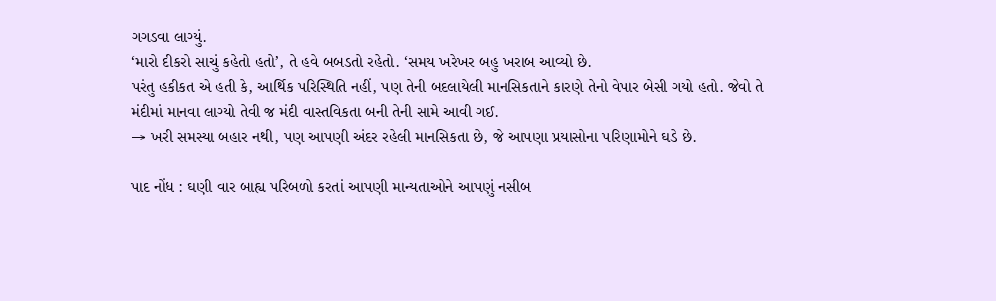ગગડવા લાગ્યું.
‘મારો દીકરો સાચું કહેતો હતો’, તે હવે બબડતો રહેતો. ‘સમય ખરેખર બહુ ખરાબ આવ્યો છે.
પરંતુ હકીકત એ હતી કે, આર્થિક પરિસ્થિતિ નહીં, પણ તેની બદલાયેલી માનસિકતાને કારણે તેનો વેપાર બેસી ગયો હતો. જેવો તે મંદીમાં માનવા લાગ્યો તેવી જ મંદી વાસ્તવિકતા બની તેની સામે આવી ગઈ.
→ ખરી સમસ્યા બહાર નથી, પણ આપણી અંદર રહેલી માનસિકતા છે, જે આપણા પ્રયાસોના પરિણામોને ઘડે છે.

પાદ નોંધ : ઘણી વાર બાહ્ય પરિબળો કરતાં આપણી માન્યતાઓને આપણું નસીબ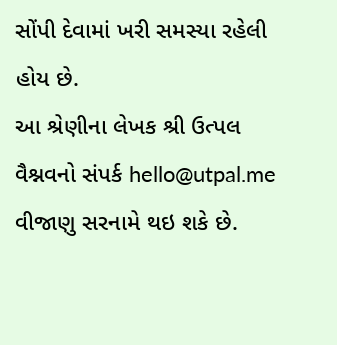સોંપી દેવામાં ખરી સમસ્યા રહેલી હોય છે.
આ શ્રેણીના લેખક શ્રી ઉત્પલ વૈશ્નવનો સંપર્ક hello@utpal.me વીજાણુ સરનામે થઇ શકે છે.